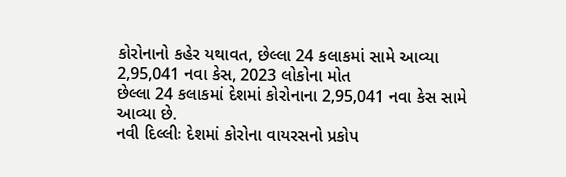કોરોનાનો કહેર યથાવત, છેલ્લા 24 કલાકમાં સામે આવ્યા 2,95,041 નવા કેસ, 2023 લોકોના મોત
છેલ્લા 24 કલાકમાં દેશમાં કોરોનાના 2,95,041 નવા કેસ સામે આવ્યા છે.
નવી દિલ્લીઃ દેશમાં કોરોના વાયરસનો પ્રકોપ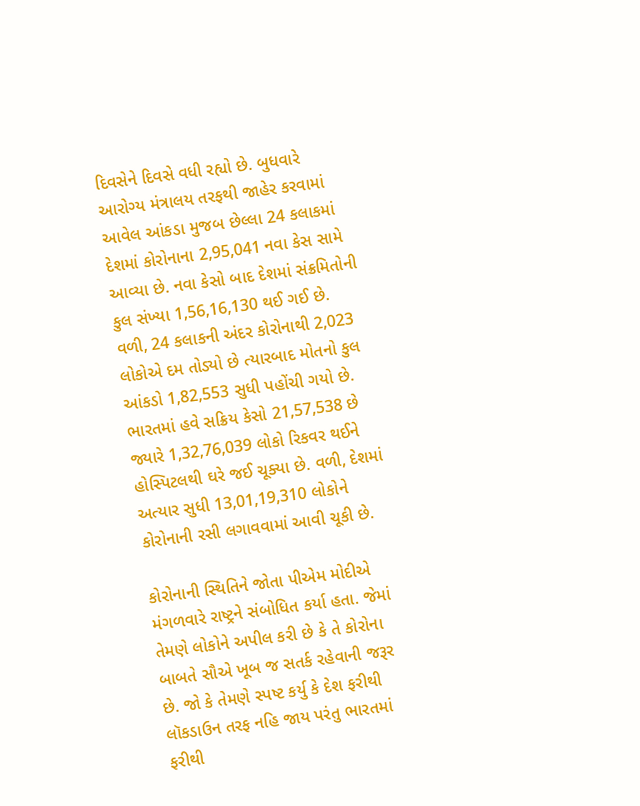દિવસેને દિવસે વધી રહ્યો છે. બુધવારે આરોગ્ય મંત્રાલય તરફથી જાહેર કરવામાં આવેલ આંકડા મુજબ છેલ્લા 24 કલાકમાં દેશમાં કોરોનાના 2,95,041 નવા કેસ સામે આવ્યા છે. નવા કેસો બાદ દેશમાં સંક્રમિતોની કુલ સંખ્યા 1,56,16,130 થઈ ગઈ છે. વળી, 24 કલાકની અંદર કોરોનાથી 2,023 લોકોએ દમ તોડ્યો છે ત્યારબાદ મોતનો કુલ આંકડો 1,82,553 સુધી પહોંચી ગયો છે. ભારતમાં હવે સક્રિય કેસો 21,57,538 છે જ્યારે 1,32,76,039 લોકો રિકવર થઈને હોસ્પિટલથી ઘરે જઈ ચૂક્યા છે. વળી, દેશમાં અત્યાર સુધી 13,01,19,310 લોકોને કોરોનાની રસી લગાવવામાં આવી ચૂકી છે.

કોરોનાની સ્થિતિને જોતા પીએમ મોદીએ મંગળવારે રાષ્ટ્રને સંબોધિત કર્યા હતા. જેમાં તેમણે લોકોને અપીલ કરી છે કે તે કોરોના બાબતે સૌએ ખૂબ જ સતર્ક રહેવાની જરૂર છે. જો કે તેમણે સ્પષ્ટ કર્યુ કે દેશ ફરીથી લૉકડાઉન તરફ નહિ જાય પરંતુ ભારતમાં ફરીથી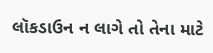લૉકડાઉન ન લાગે તો તેના માટે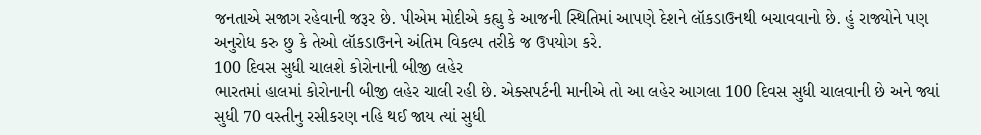જનતાએ સજાગ રહેવાની જરૂર છે. પીએમ મોદીએ કહ્યુ કે આજની સ્થિતિમાં આપણે દેશને લૉકડાઉનથી બચાવવાનો છે. હું રાજ્યોને પણ અનુરોધ કરુ છુ કે તેઓ લૉકડાઉનને અંતિમ વિકલ્પ તરીકે જ ઉપયોગ કરે.
100 દિવસ સુધી ચાલશે કોરોનાની બીજી લહેર
ભારતમાં હાલમાં કોરોનાની બીજી લહેર ચાલી રહી છે. એક્સપર્ટની માનીએ તો આ લહેર આગલા 100 દિવસ સુધી ચાલવાની છે અને જ્યાં સુધી 70 વસ્તીનુ રસીકરણ નહિ થઈ જાય ત્યાં સુધી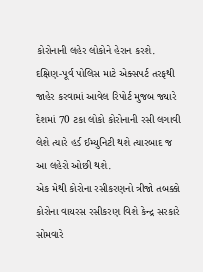કોરોનાની લહેર લોકોને હેરાન કરશે. દક્ષિણ-પૂર્વ પોલિસ માટે એક્સપર્ટ તરફથી જાહેર કરવામાં આવેલ રિપોર્ટ મુજબ જ્યારે દેશમાં 70 ટકા લોકો કોરોનાની રસી લગાવી લેશે ત્યારે હર્ડ ઈમ્યુનિટી થશે ત્યારબાદ જ આ લહેરો ઓછી થશે.
એક મેથી કોરોના રસીકરણનો ત્રીજો તબક્કો
કોરોના વાયરસ રસીકરણ વિશે કેન્દ્ર સરકારે સોમવારે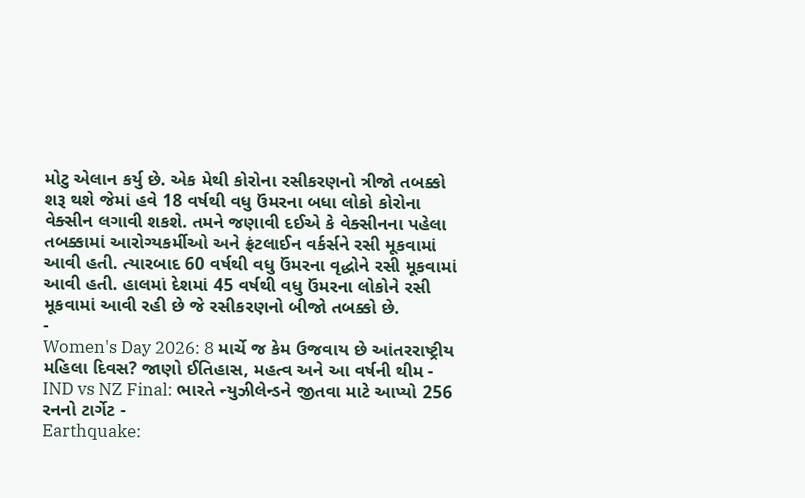મોટુ એલાન કર્યુ છે. એક મેથી કોરોના રસીકરણનો ત્રીજો તબક્કો શરૂ થશે જેમાં હવે 18 વર્ષથી વધુ ઉંમરના બધા લોકો કોરોના વેક્સીન લગાવી શકશે. તમને જણાવી દઈએ કે વેક્સીનના પહેલા તબક્કામાં આરોગ્યકર્મીઓ અને ફ્રંટલાઈન વર્કર્સને રસી મૂકવામાં આવી હતી. ત્યારબાદ 60 વર્ષથી વધુ ઉંમરના વૃદ્ધોને રસી મૂકવામાં આવી હતી. હાલમાં દેશમાં 45 વર્ષથી વધુ ઉંમરના લોકોને રસી મૂકવામાં આવી રહી છે જે રસીકરણનો બીજો તબક્કો છે.
-
Women's Day 2026: 8 માર્ચે જ કેમ ઉજવાય છે આંતરરાષ્ટ્રીય મહિલા દિવસ? જાણો ઈતિહાસ, મહત્વ અને આ વર્ષની થીમ -
IND vs NZ Final: ભારતે ન્યુઝીલેન્ડને જીતવા માટે આપ્યો 256 રનનો ટાર્ગેટ -
Earthquake: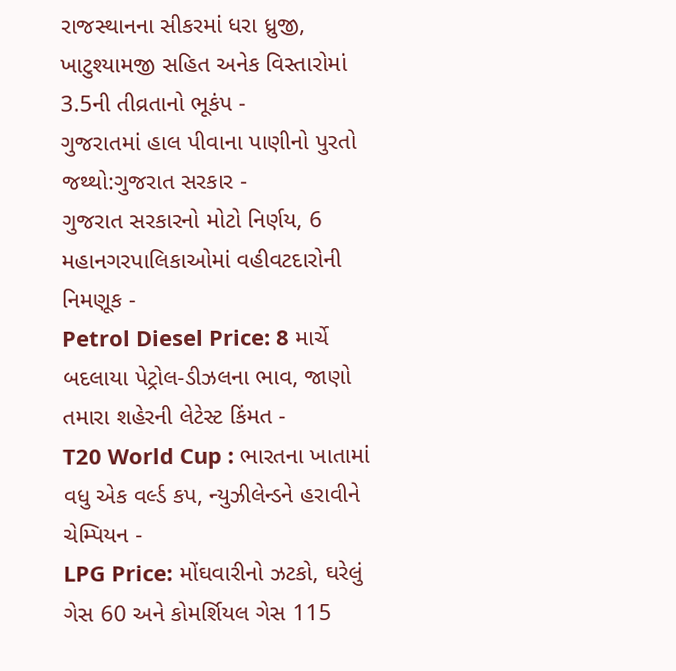રાજસ્થાનના સીકરમાં ધરા ધ્રુજી, ખાટુશ્યામજી સહિત અનેક વિસ્તારોમાં 3.5ની તીવ્રતાનો ભૂકંપ -
ગુજરાતમાં હાલ પીવાના પાણીનો પુરતો જથ્થો:ગુજરાત સરકાર -
ગુજરાત સરકારનો મોટો નિર્ણય, 6 મહાનગરપાલિકાઓમાં વહીવટદારોની નિમણૂક -
Petrol Diesel Price: 8 માર્ચે બદલાયા પેટ્રોલ-ડીઝલના ભાવ, જાણો તમારા શહેરની લેટેસ્ટ કિંમત -
T20 World Cup : ભારતના ખાતામાં વધુ એક વર્લ્ડ કપ, ન્યુઝીલેન્ડને હરાવીને ચેમ્પિયન -
LPG Price: મોંઘવારીનો ઝટકો, ઘરેલું ગેસ 60 અને કોમર્શિયલ ગેસ 115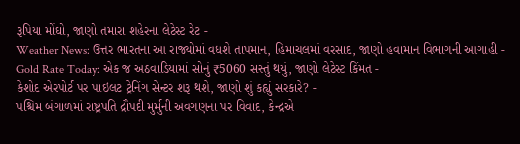રૂપિયા મોંઘો, જાણો તમારા શહેરના લેટેસ્ટ રેટ -
Weather News: ઉત્તર ભારતના આ રાજ્યોમાં વધશે તાપમાન, હિમાચલમાં વરસાદ, જાણો હવામાન વિભાગની આગાહી -
Gold Rate Today: એક જ અઠવાડિયામાં સોનું ₹5060 સસ્તું થયું, જાણો લેટેસ્ટ કિંમત -
કેશોદ એરપોર્ટ પર પાઇલટ ટ્રેનિંગ સેન્ટર શરૂ થશે, જાણો શું કહ્યું સરકારે? -
પશ્ચિમ બંગાળમાં રાષ્ટ્રપતિ દ્રૌપદી મુર્મુની અવગણના પર વિવાદ, કેન્દ્રએ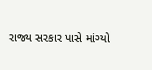રાજ્ય સરકાર પાસે માંગ્યો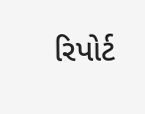રિપોર્ટ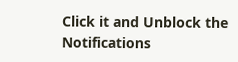Click it and Unblock the Notifications